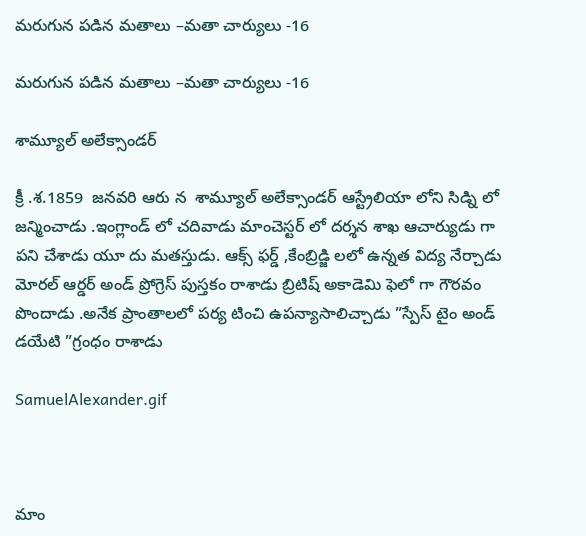మరుగున పడిన మతాలు –మతా చార్యులు -16

మరుగున పడిన మతాలు –మతా చార్యులు -16

శామ్యూల్ అలేక్సాండర్

క్రీ .శ.1859  జనవరి ఆరు న  శామ్యూల్ అలేక్సాండర్ ఆస్ట్రేలియా లోని సిడ్ని లో  జన్మించాడు .ఇంగ్లాండ్ లో చదివాడు మాంచెస్టర్ లో దర్శన శాఖ ఆచార్యుడు గా పని చేశాడు యూ దు మతస్తుడు. ఆక్స్ ఫర్డ్ ,కేంబ్రిడ్జి లలో ఉన్నత విద్య నేర్చాడు  మోరల్ ఆర్డర్ అండ్ ప్రోగ్రెస్ పుస్తకం రాశాడు బ్రిటిష్ అకాడెమి ఫెలో గా గౌరవం పొందాడు .అనేక ప్రాంతాలలో పర్య టించి ఉపన్యాసాలిచ్చాడు ”స్పేస్ టైం అండ్ డయేటి ”గ్రంధం రాశాడు

SamuelAlexander.gif



మాం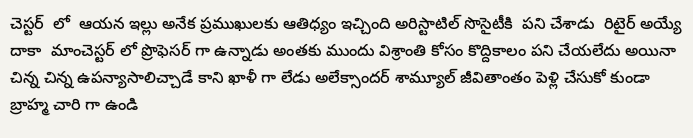చెస్టర్  లో  ఆయన ఇల్లు అనేక ప్రముఖులకు ఆతిధ్యం ఇచ్చింది అరిస్టాటిల్ సొసైటీకి  పని చేశాడు  రిటైర్ అయ్యే దాకా  మాంచెస్టర్ లో ప్రొఫెసర్ గా ఉన్నాడు అంతకు ముందు విశ్రాంతి కోసం కొద్దికాలం పని చేయలేదు అయినా చిన్న చిన్న ఉపన్యాసాలిచ్చాడే కాని ఖాళీ గా లేడు అలేక్సాందర్ శామ్యూల్ జీవితాంతం పెళ్లి చేసుకో కుండా బ్రాహ్మ చారి గా ఉండి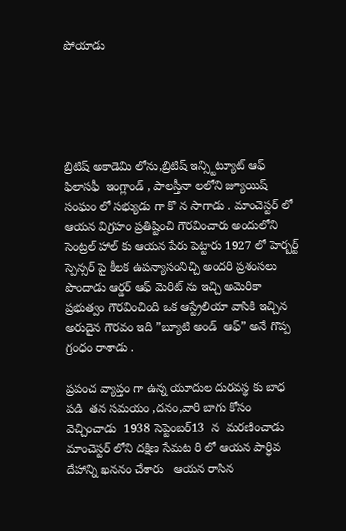పోయాడు





బ్రిటిష్ అకాడెమి లోను,బ్రిటిష్ ఇన్స్టిట్యూట్ ఆఫ్ ఫిలాసఫీ  ఇంగ్లాండ్ , పాలస్తీనా లలోని జ్యూయిష్ సంఘం లో సభ్యుడు గా కొ న సాగాడు . మాంచెస్టర్ లో ఆయన విగ్రహం ప్రతిష్టించి గౌరవించారు అందులోని సెంట్రల్ హాల్ కు ఆయన పేరు పెట్టారు 1927 లో హెర్బర్ట్ స్పెన్సర్ పై కీలక ఉపన్యాసంనిచ్చి అందరి ప్రశంసలు పొందాడు ఆర్డర్ ఆఫ్ మెరిట్ ను ఇచ్చి అమెరికా ప్రభుత్వం గౌరవించింది ఒక ఆస్ట్రేలియా వాసికి ఇచ్చిన అరుదైన గౌరవం ఇది ”బ్యూటి అండ్  ఆఫ్” అనే గొప్ప గ్రంధం రాశాడు .

ప్రపంచ వ్యాప్తం గా ఉన్న యూదుల దురవస్థ కు బాధ పడి  తన సమయం ,దనం,వారి బాగు కోసం వెచ్చించాడు  1938 సెప్టెంబర్13  న  మరణించాడు  మాంచెస్టర్ లోని దక్షిణ సేమట రి లో ఆయన పార్ధివ దేహాన్ని ఖననం చేశారు   ఆయన రాసిన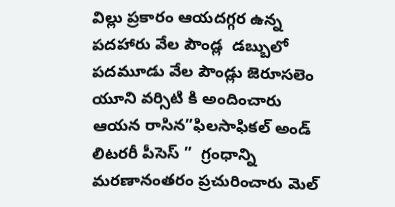విల్లు ప్రకారం ఆయదగ్గర ఉన్న పదహారు వేల పౌండ్ల  డబ్బులో  పదమూడు వేల పౌండ్లు జెరూసలెం యూని వర్సిటి కి అందించారు ఆయన రాసిన”ఫిలసాఫికల్ అండ్ లిటరరీ పీసెస్ ”  గ్రంధాన్ని మరణానంతరం ప్రచురించారు మెల్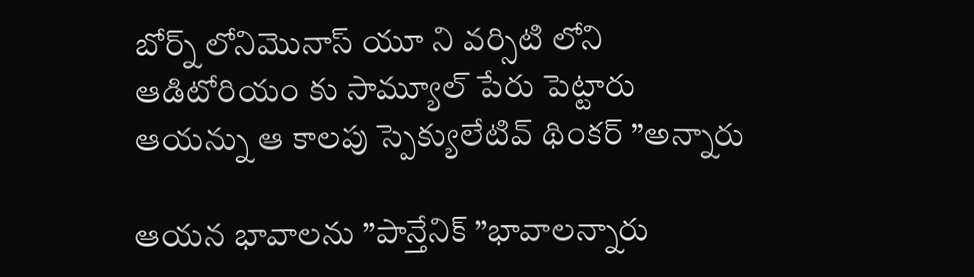బోర్న్ లోనిమొనాస్ యూ ని వర్సిటి లోని ఆడిటోరియం కు సామ్యూల్ పేరు పెట్టారు  ఆయన్ను ఆ కాలపు స్పెక్యులేటివ్ థింకర్ ”అన్నారు

ఆయన భావాలను ”పాన్తేనిక్ ”భావాలన్నారు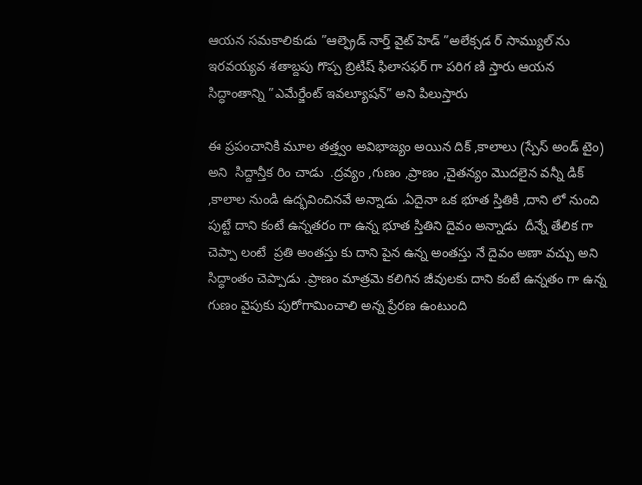ఆయన సమకాలికుడు ”ఆల్ఫ్రెడ్ నార్త్ వైట్ హెడ్ ”అలేక్సడ ర్ సామ్యుల్ ను ఇరవయ్యవ శతాబ్దపు గొప్ప బ్రిటిష్ ఫిలాసఫర్ గా పరిగ ణి స్తారు ఆయన సిద్ధాంతాన్ని ”ఎమేర్జేంట్ ఇవల్యూషన్” అని పిలుస్తారు

ఈ ప్రపంచానికి మూల తత్త్వం అవిభాజ్యం అయిన దిక్ ,కాలాలు (స్పేస్ అండ్ టైం) అని  సిద్దాన్తీక రిం చాడు  .ద్రవ్యం ,గుణం ,ప్రాణం ,చైతన్యం మొదలైన వన్నీ డిక్ ,కాలాల నుండి ఉద్భవించినవే అన్నాడు .ఏదైనా ఒక భూత స్తితికి ,దాని లో నుంచి పుట్టే దాని కంటే ఉన్నతరం గా ఉన్న భూత స్తితిని దైవం అన్నాడు  దీన్నే తేలిక గా చెప్పా లంటే  ప్రతి అంతస్తు కు దాని పైన ఉన్న అంతస్తు నే దైవం అణా వచ్చు అని సిద్ధాంతం చెప్పాడు .ప్రాణం మాత్రమె కలిగిన జీవులకు దాని కంటే ఉన్నతం గా ఉన్న గుణం వైపుకు పురోగామించాలి అన్న ప్రేరణ ఉంటుంది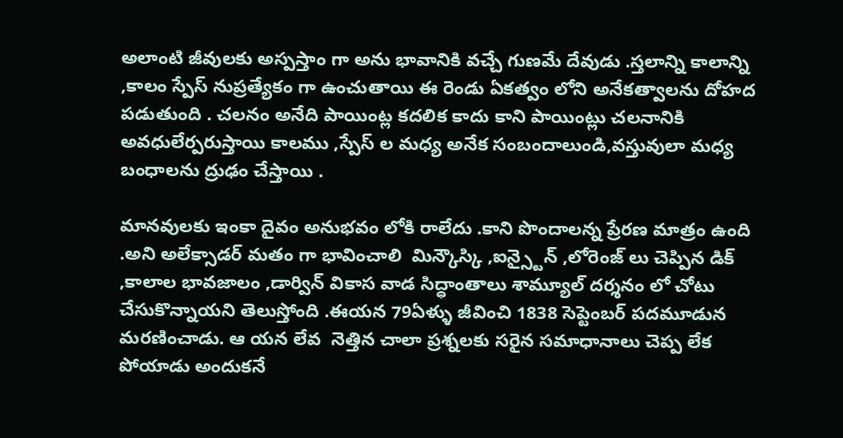అలాంటి జీవులకు అస్పస్తాం గా అను భావానికి వచ్చే గుణమే దేవుడు .స్తలాన్ని కాలాన్ని ,కాలం స్పేస్ నుప్రత్యేకం గా ఉంచుతాయి ఈ రెండు ఏకత్వం లోని అనేకత్వాలను దోహద పడుతుంది . చలనం అనేది పాయింట్ల కదలిక కాదు కాని పాయింట్లు చలనానికి అవధులేర్పరుస్తాయి కాలము ,స్పేస్ ల మధ్య అనేక సంబందాలుండి,వస్తువులా మధ్య బంధాలను ద్రుఢం చేస్తాయి .

మానవులకు ఇంకా దైవం అనుభవం లోకి రాలేదు .కాని పొందాలన్న ప్రేరణ మాత్రం ఉంది .అని అలేక్సాడర్ మతం గా భావించాలి  మిన్కౌస్కి ,ఐన్స్టైన్ ,లోరెంజ్ లు చెప్పిన డిక్ ,కాలాల భావజాలం ,డార్విన్ వికాస వాడ సిద్ధాంతాలు శామ్యూల్ దర్శనం లో చోటు చేసుకొన్నాయని తెలుస్తోంది .ఈయన 79ఏళ్ళు జీవించి 1838 సెప్టెంబర్ పదమూడున   మరణించాడు. ఆ యన లేవ  నెత్తిన చాలా ప్రశ్నలకు సరైన సమాధానాలు చెప్ప లేక పోయాడు అందుకనే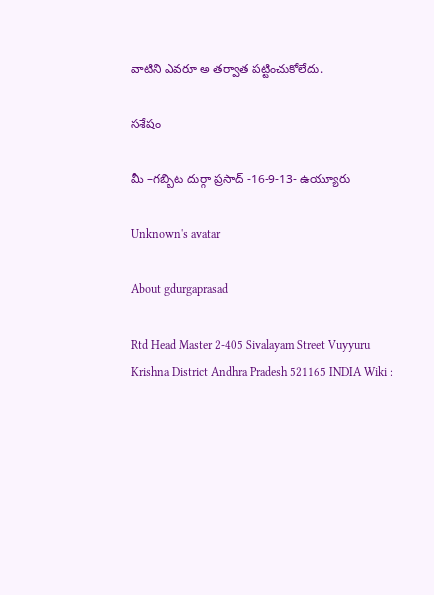వాటిని ఎవరూ అ తర్వాత పట్టించుకోలేదు.

సశేషం

మీ –గబ్బిట దుర్గా ప్రసాద్ -16-9-13- ఉయ్యూరు

Unknown's avatar

About gdurgaprasad

Rtd Head Master 2-405 Sivalayam Street Vuyyuru Krishna District Andhra Pradesh 521165 INDIA Wiki :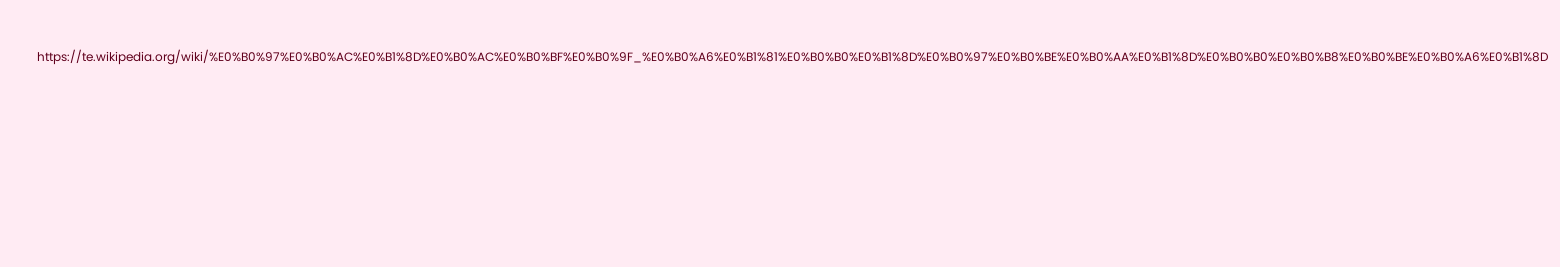https://te.wikipedia.org/wiki/%E0%B0%97%E0%B0%AC%E0%B1%8D%E0%B0%AC%E0%B0%BF%E0%B0%9F_%E0%B0%A6%E0%B1%81%E0%B0%B0%E0%B1%8D%E0%B0%97%E0%B0%BE%E0%B0%AA%E0%B1%8D%E0%B0%B0%E0%B0%B8%E0%B0%BE%E0%B0%A6%E0%B1%8D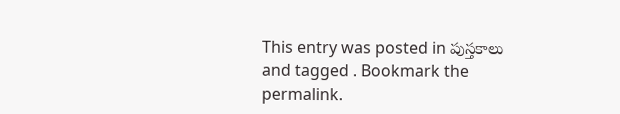This entry was posted in పుస్తకాలు and tagged . Bookmark the permalink.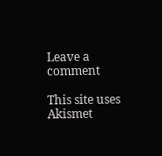Leave a comment

This site uses Akismet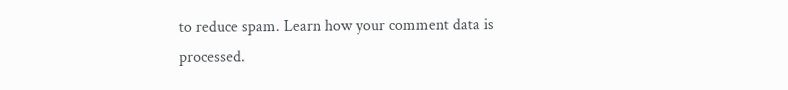to reduce spam. Learn how your comment data is processed.